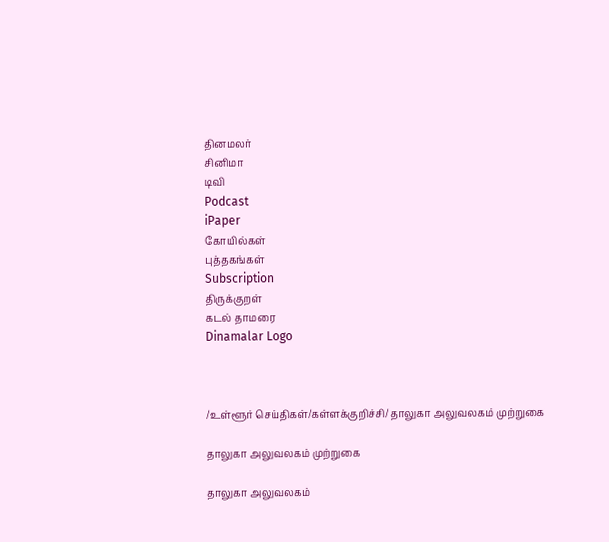தினமலர்
சினிமா
டிவி
Podcast
iPaper
கோயில்கள்
புத்தகங்கள்
Subscription
திருக்குறள்
கடல் தாமரை
Dinamalar Logo



/உள்ளூர் செய்திகள்/கள்ளக்குறிச்சி/ தாலுகா அலுவலகம் முற்றுகை

தாலுகா அலுவலகம் முற்றுகை

தாலுகா அலுவலகம்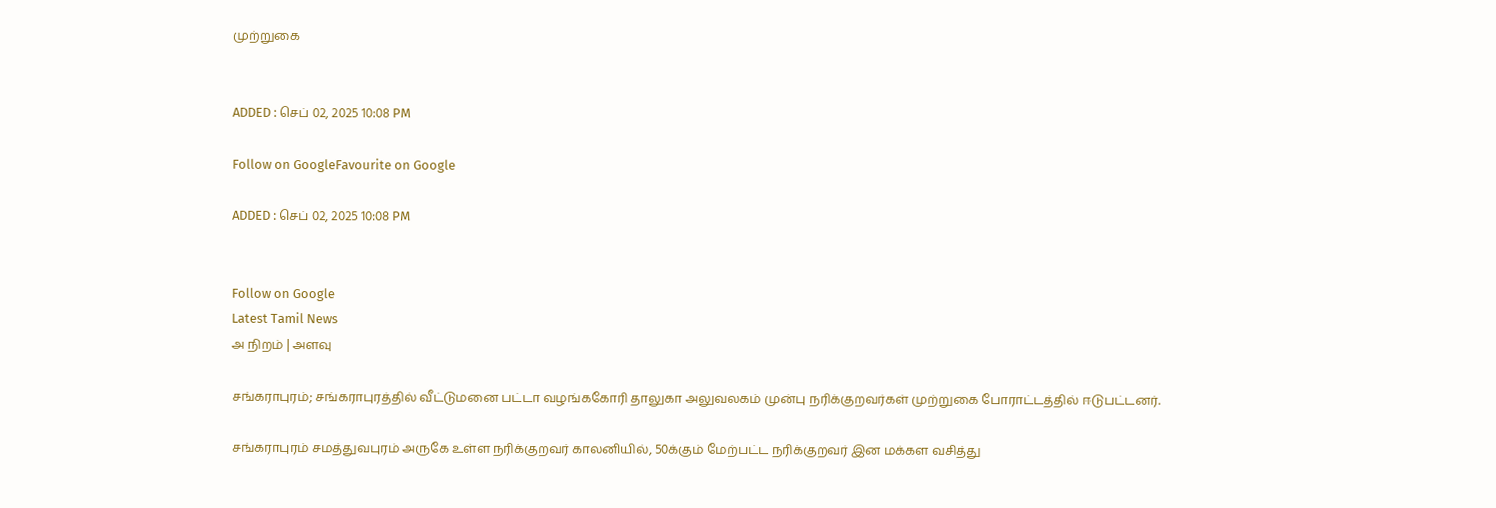முற்றுகை


ADDED : செப் 02, 2025 10:08 PM

Follow on GoogleFavourite on Google

ADDED : செப் 02, 2025 10:08 PM


Follow on Google
Latest Tamil News
அ நிறம் | அளவு

சங்கராபுரம்; சங்கராபுரத்தில் வீட்டுமனை பட்டா வழங்ககோரி தாலுகா அலுவலகம் முன்பு நரிக்குறவர்கள் முற்றுகை போராட்டத்தில் ஈடுபட்டனர்.

சங்கராபுரம் சமத்துவபுரம் அருகே உள்ள நரிக்குறவர் காலனியில், 50க்கும் மேற்பட்ட நரிக்குறவர் இன மக்கள வசித்து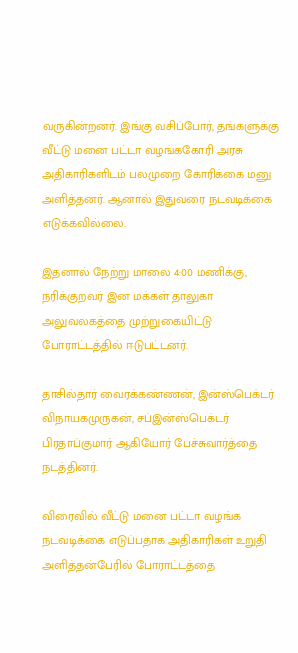வருகின்றனர். இங்கு வசிப்போர், தங்களுக்கு வீட்டு மனை பட்டா வழங்ககோரி அரசு அதிகாரிகளிடம் பலமுறை கோரிக்கை மனு அளித்தனர். ஆனால் இதுவரை நடவடிக்கை எடுக்கவில்லை.

இதனால் நேற்று மாலை 4:00 மணிக்கு, நரிக்குறவர் இன மக்கள் தாலுகா அலுவலகத்தை முற்றுகையிட்டு போராட்டத்தில் ஈடுபட்டனர்.

தாசில்தார் வைரக்கண்ணன், இன்ஸ்பெக்டர் விநாயகமுருகன், சப்இன்ஸ்பெக்டர் பிரதாப்குமார் ஆகியோர் பேச்சுவார்த்தை நடத்தினர்.

விரைவில் வீட்டு மனை பட்டா வழங்க நடவடிக்கை எடுப்பதாக அதிகாரிகள் உறுதி அளித்தன்பேரில் போராட்டத்தை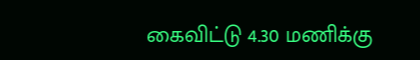கைவிட்டு 4.30 மணிக்கு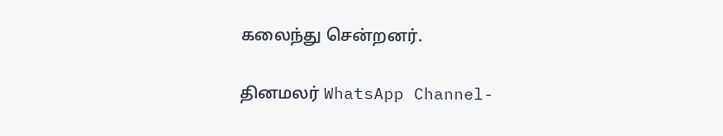கலைந்து சென்றனர்.

தினமலர் WhatsApp Channel-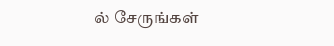ல் சேருங்கள்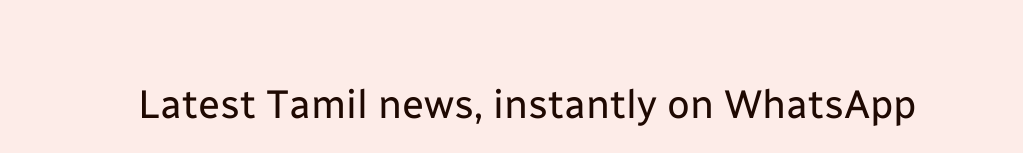Latest Tamil news, instantly on WhatsApp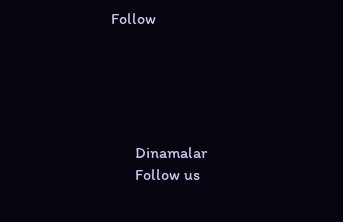Follow





      Dinamalar
      Follow us